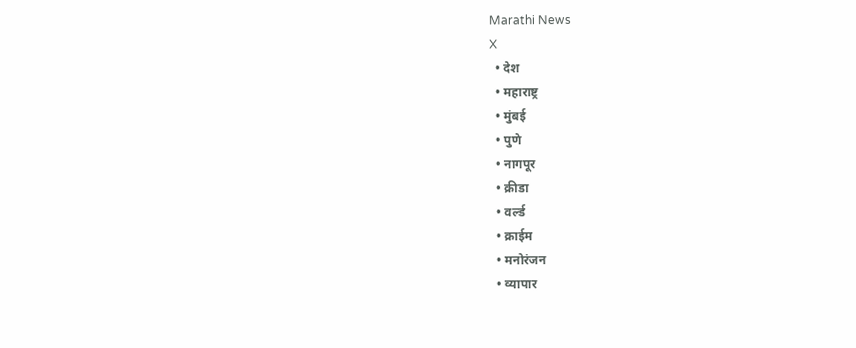Marathi News
X
  • देश
  • महाराष्ट्र
  • मुंबई
  • पुणे
  • नागपूर
  • क्रीडा
  • वर्ल्ड
  • क्राईम
  • मनोरंजन
  • व्यापार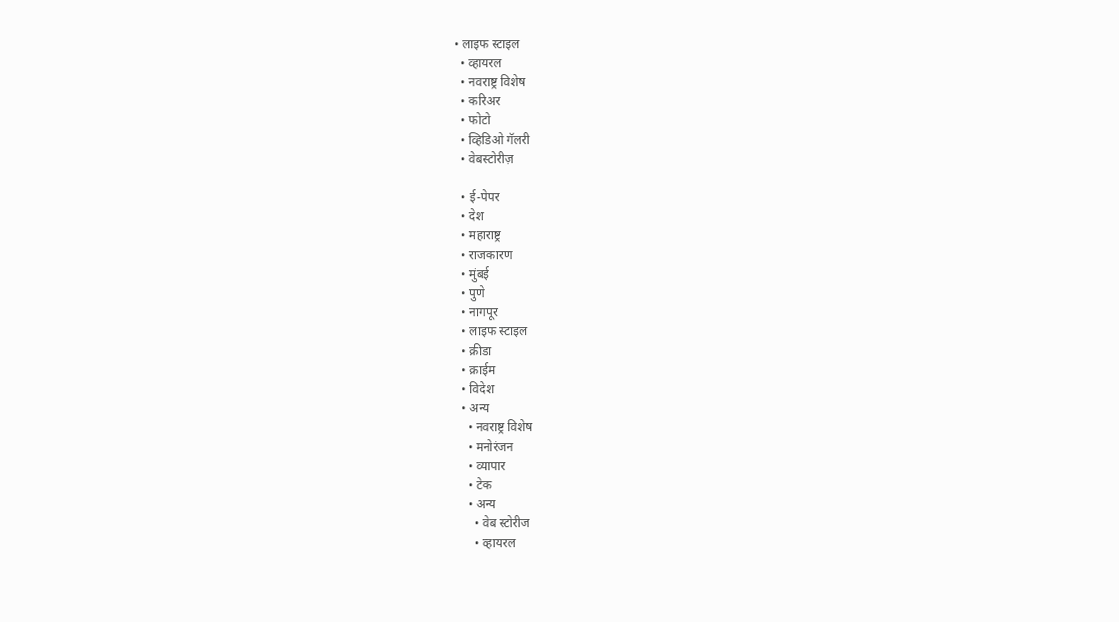• लाइफ स्टाइल
  • व्हायरल
  • नवराष्ट्र विशेष
  • करिअर
  • फोटो
  • व्हिडिओ गॅलरी
  • वेबस्टोरीज़

  • ई-पेपर
  • देश
  • महाराष्ट्र
  • राजकारण
  • मुंबई
  • पुणे
  • नागपूर
  • लाइफ स्टाइल
  • क्रीडा
  • क्राईम
  • विदेश
  • अन्य
    • नवराष्ट्र विशेष
    • मनोरंजन
    • व्यापार
    • टेक
    • अन्य
      • वेब स्टोरीज
      • व्हायरल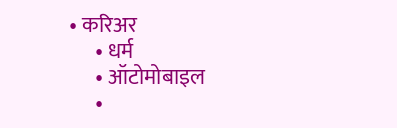• करिअर
      • धर्म
      • ऑटोमोबाइल
      •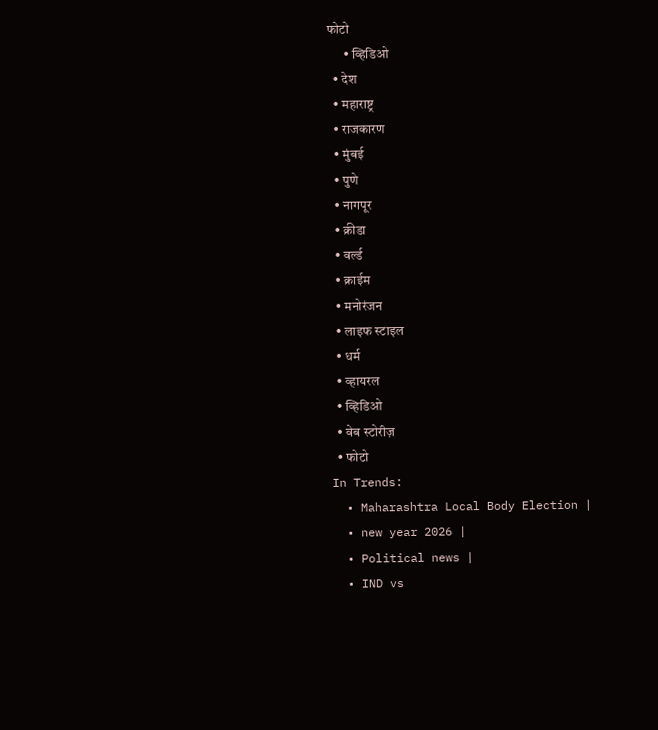फोटो
      • व्हिडिओ
  • देश
  • महाराष्ट्र
  • राजकारण
  • मुंबई
  • पुणे
  • नागपूर
  • क्रीडा
  • वर्ल्ड
  • क्राईम
  • मनोरंजन
  • लाइफ स्टाइल
  • धर्म
  • व्हायरल
  • व्हिडिओ
  • वेब स्टोरीज़
  • फोटो
In Trends:
  • Maharashtra Local Body Election |
  • new year 2026 |
  • Political news |
  • IND vs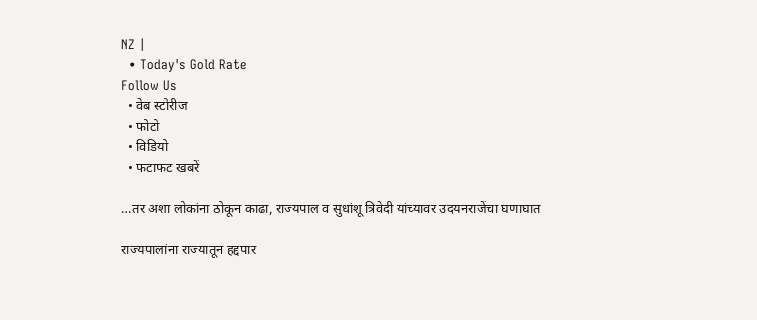NZ |
  • Today's Gold Rate
Follow Us
  • वेब स्टोरीज
  • फोटो
  • विडियो
  • फटाफट खबरें

…तर अशा लोकांना ठोकून काढा, राज्यपाल व सुधांशू त्रिवेदी यांच्यावर उदयनराजेंचा घणाघात

राज्यपालांना राज्यातून हद्दपार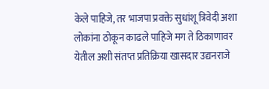केले पाहिजे, तर भाजपा प्रवक्ते सुधांशू त्रिवेदी अशा लोकांना ठोकून काढले पाहिजे मग ते ठिकाणावर येतील अशी संतप्त प्रतिक्रिया खासदार उद्यनराजे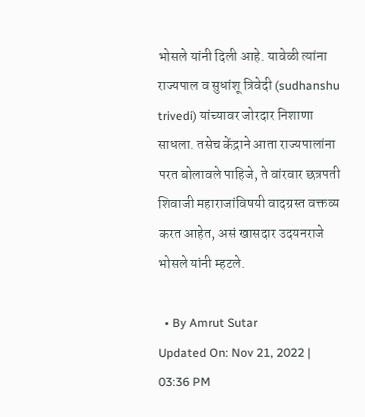भोसले यांनी दिली आहे. यावेळी त्यांना राज्यपाल व सुधांशू त्रिवेदी (sudhanshu trivedi) यांच्यावर जोरदार निशाणा साधला. तसेच केंद्राने आता राज्यपालांना परत बोलावले पाहिजे, ते वांरवार छत्रपती शिवाजी महाराजांविषयी वादग्रस्त वक्तव्य करत आहेत, असं खासदार उदयनराजे भोसले यांनी म्हटले.

  • By Amrut Sutar
Updated On: Nov 21, 2022 | 03:36 PM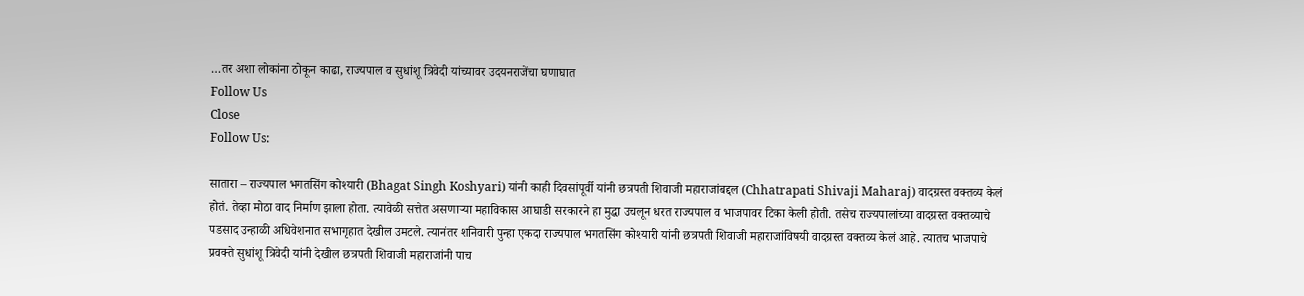…तर अशा लोकांना ठोकून काढा, राज्यपाल व सुधांशू त्रिवेदी यांच्यावर उदयनराजेंचा घणाघात
Follow Us
Close
Follow Us:

सातारा – राज्यपाल भगतसिंग कोश्यारी (Bhagat Singh Koshyari) यांनी काही दिवसांपूर्वी यांनी छत्रपती शिवाजी महाराजांबद्दल (Chhatrapati Shivaji Maharaj) वादग्रस्त वक्तव्य केलं होतं. तेव्हा मोठा वाद निर्माण झाला होता. त्यावेळी सत्तेत असणाऱ्या महाविकास आघाडी सरकारने हा मुद्धा उचलून धरत राज्यपाल व भाजपावर टिका केली होती. तसेच राज्यपालांच्या वादग्रस्त वक्तव्याचे पडसाद उन्हाळी अधिवेशनात सभागृहात देखील उमटले. त्यानंतर शनिवारी पुन्हा एकदा राज्यपाल भगतसिंग कोश्यारी यांनी छत्रपती शिवाजी महाराजांविषयी वादग्रस्त वक्तव्य केलं आहे. त्यातच भाजपाचे प्रवक्ते सुधांशू त्रिवेदी यांनी देखील छत्रपती शिवाजी महाराजांनी पाच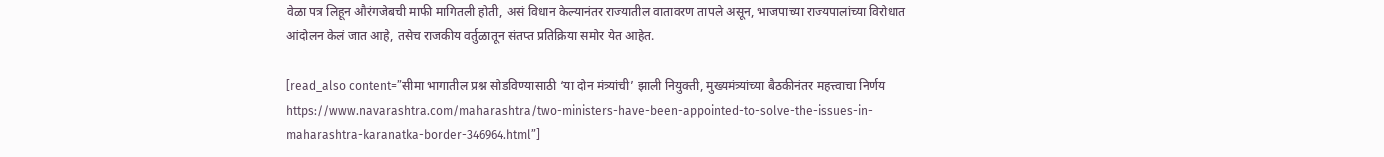वेळा पत्र लिहून औरंगजेबची माफी मागितली होती, असं विधान केल्यानंतर राज्यातील वातावरण तापले असून, भाजपाच्या राज्यपालांच्या विरोधात आंदोलन केलं जात आहे, तसेच राजकीय वर्तुळातून संतप्त प्रतिक्रिया समोर येत आहेत.

[read_also content=”सीमा भागातील प्रश्न सोडविण्यासाठी ‘या दोन मंत्र्यांची’ झाली नियुक्ती, मुख्यमंत्र्यांच्या बैठकीनंतर महत्त्वाचा निर्णय https://www.navarashtra.com/maharashtra/two-ministers-have-been-appointed-to-solve-the-issues-in-maharashtra-karanatka-border-346964.html”]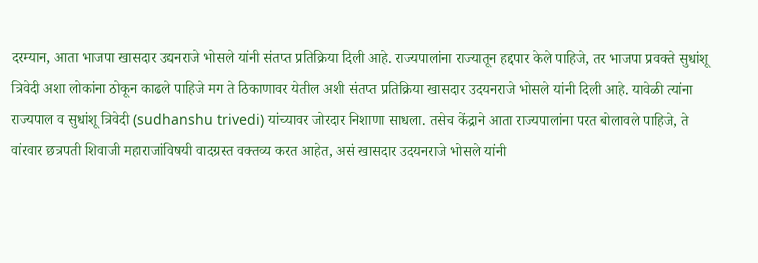दरम्यान, आता भाजपा खासदार उद्यनराजे भोसले यांनी संतप्त प्रतिक्रिया दिली आहे. राज्यपालांना राज्यातून हद्दपार केले पाहिजे, तर भाजपा प्रवक्ते सुधांशू त्रिवेदी अशा लोकांना ठोकून काढले पाहिजे मग ते ठिकाणावर येतील अशी संतप्त प्रतिक्रिया खासदार उदयनराजे भोसले यांनी दिली आहे. यावेळी त्यांना राज्यपाल व सुधांशू त्रिवेदी (sudhanshu trivedi) यांच्यावर जोरदार निशाणा साधला. तसेच केंद्राने आता राज्यपालांना परत बोलावले पाहिजे, ते वांरवार छत्रपती शिवाजी महाराजांविषयी वादग्रस्त वक्तव्य करत आहेत, असं खासदार उदयनराजे भोसले यांनी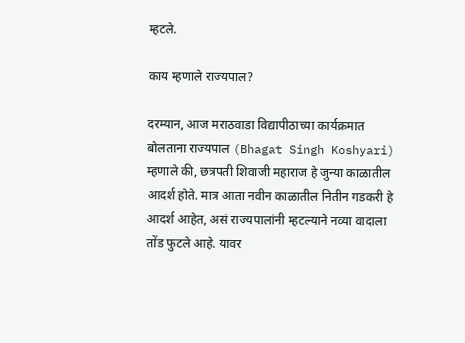म्हटले.

काय म्हणाले राज्यपाल?

दरम्यान, आज मराठवाडा विद्यापीठाच्या कार्यक्रमात बोलताना राज्यपाल (Bhagat Singh Koshyari) म्हणाले की, छत्रपती शिवाजी महाराज हे जुन्या काळातील आदर्श होते. मात्र आता नवीन काळातील नितीन गडकरी हे आदर्श आहेत, असं राज्यपालांनी म्हटल्याने नव्या वादाला तोंड फुटले आहे. यावर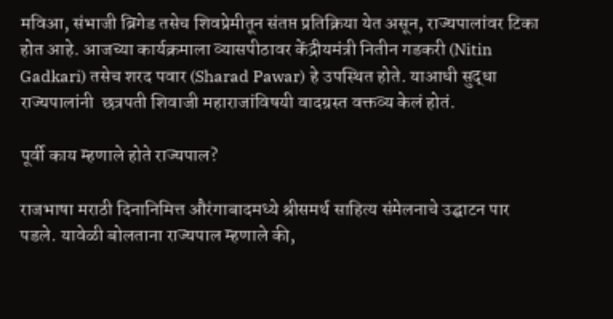मविआ, संभाजी ब्रिगेड तसेच शिवप्रेमीतून संतप्त प्रतिक्रिया येत असून, राज्यपालांवर टिका होत आहे. आजच्या कार्यक्रमाला व्यासपीठावर केंद्रीयमंत्री नितीन गडकरी (Nitin Gadkari) तसेच शरद पवार (Sharad Pawar) हे उपस्थित होते. याआधी सुद्धा राज्यपालांनी  छत्रपती शिवाजी महाराजांविषयी वादग्रस्त वक्तव्य केलं होतं.

पूर्वी काय म्हणाले होते राज्यपाल?

राजभाषा मराठी दिनानिमित्त औरंगाबादमध्ये श्रीसमर्थ साहित्य संमेलनाचे उद्घाटन पार पडले. यावेळी बोलताना राज्यपाल म्हणाले की,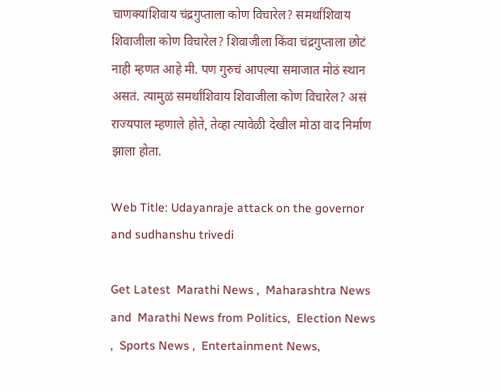चाणक्यांशिवाय चंद्रगुप्ताला कोण विचारेल? समर्थांशिवाय शिवाजीला कोण विचारेल? शिवाजीला किंवा चंद्रगुप्ताला छोटं नाही म्हणत आहे मी. पण गुरुचं आपल्या समाजात मोठं स्थान असतं. त्यामुळं समर्थांशिवाय शिवाजीला कोण विचारेल? असं राज्यपाल म्हणाले होते, तेव्हा त्यावेळी देखील मोठा वाद निर्माण झाला होता.

Web Title: Udayanraje attack on the governor and sudhanshu trivedi

Get Latest  Marathi News ,  Maharashtra News and  Marathi News from Politics,  Election News ,  Sports News ,  Entertainment News,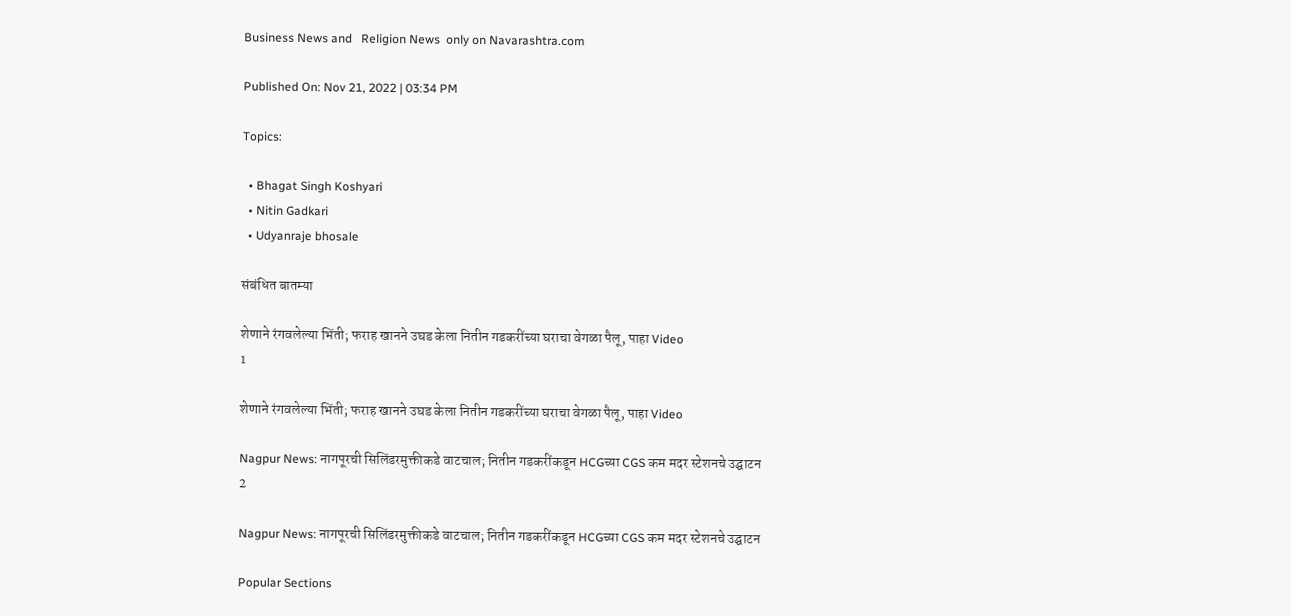Business News and   Religion News  only on Navarashtra.com

Published On: Nov 21, 2022 | 03:34 PM

Topics:

  • Bhagat Singh Koshyari
  • Nitin Gadkari
  • Udyanraje bhosale

संबंधित बातम्या

शेणाने रंगवलेल्या भिंती; फराह खानने उघड केला नितीन गडकरींच्या घराचा वेगळा पैलू, पाहा Video
1

शेणाने रंगवलेल्या भिंती; फराह खानने उघड केला नितीन गडकरींच्या घराचा वेगळा पैलू, पाहा Video

Nagpur News: नागपूरची सिलिंडरमुक्तीकडे वाटचाल; नितीन गडकरींकडून HCGच्या CGS कम मदर स्टेशनचे उद्घाटन
2

Nagpur News: नागपूरची सिलिंडरमुक्तीकडे वाटचाल; नितीन गडकरींकडून HCGच्या CGS कम मदर स्टेशनचे उद्घाटन

Popular Sections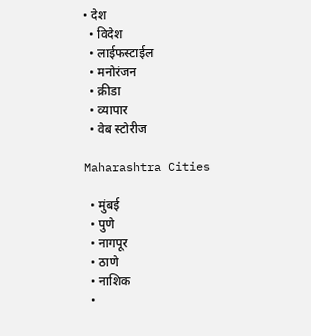• देश
  • विदेश
  • लाईफस्टाईल
  • मनोरंजन
  • क्रीडा
  • व्यापार
  • वेब स्टोरीज

Maharashtra Cities

  • मुंबई
  • पुणे
  • नागपूर
  • ठाणे
  • नाशिक
  •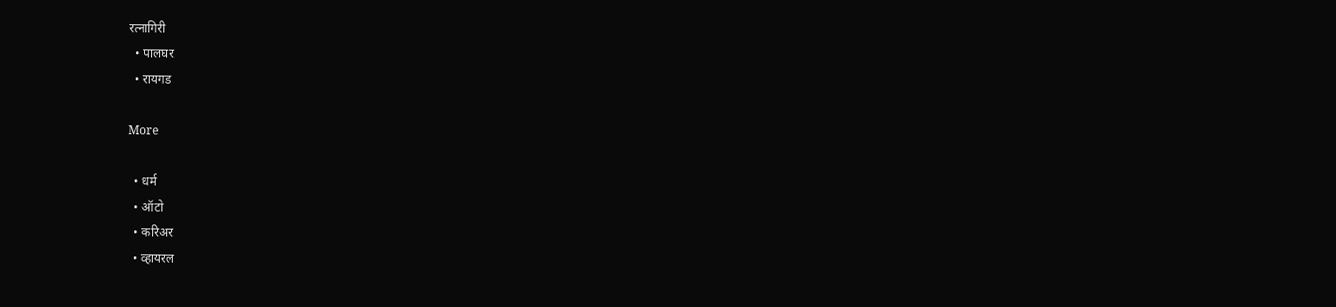रत्नागिरी
  • पालघर
  • रायगड

More

  • धर्म
  • ऑटो
  • करिअर
  • व्हायरल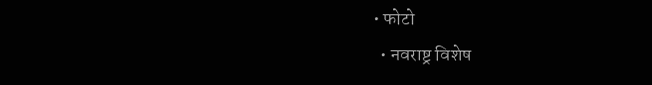• फोटो
  • नवराष्ट्र विशेष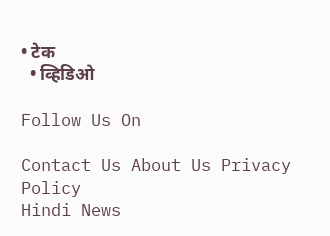• टेक
  • व्हिडिओ

Follow Us On

Contact Us About Us Privacy Policy
Hindi News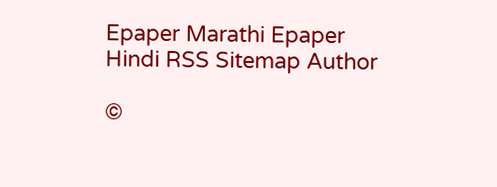Epaper Marathi Epaper Hindi RSS Sitemap Author

©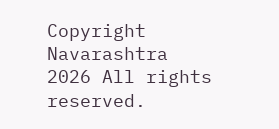Copyright Navarashtra 2026 All rights reserved.